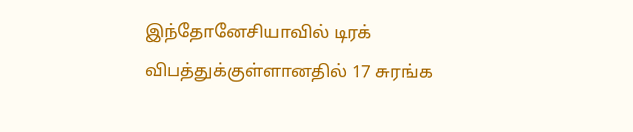இந்தோனேசியாவில் டிரக் விபத்துக்குள்ளானதில் 17 சுரங்க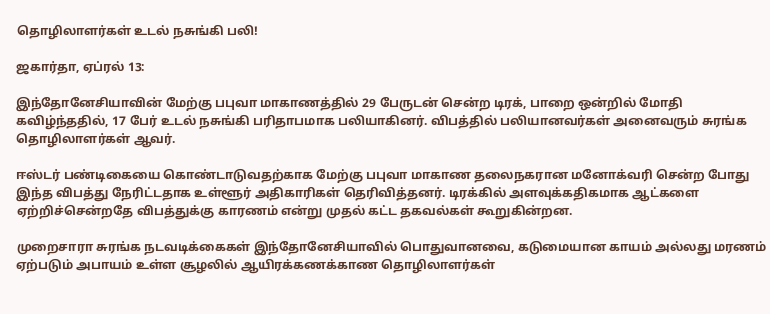தொழிலாளர்கள் உடல் நசுங்கி பலி!

ஜகார்தா, ஏப்ரல் 13:

இந்தோனேசியாவின் மேற்கு பபுவா மாகாணத்தில் 29 பேருடன் சென்ற டிரக், பாறை ஒன்றில் மோதி கவிழ்ந்ததில், 17 பேர் உடல் நசுங்கி பரிதாபமாக பலியாகினர். விபத்தில் பலியானவர்கள் அனைவரும் சுரங்க தொழிலாளர்கள் ஆவர்.

ஈஸ்டர் பண்டிகையை கொண்டாடுவதற்காக மேற்கு பபுவா மாகாண தலைநகரான மனோக்வரி சென்ற போது இந்த விபத்து நேரிட்டதாக உள்ளூர் அதிகாரிகள் தெரிவித்தனர். டிரக்கில் அளவுக்கதிகமாக ஆட்களை ஏற்றிச்சென்றதே விபத்துக்கு காரணம் என்று முதல் கட்ட தகவல்கள் கூறுகின்றன.

முறைசாரா சுரங்க நடவடிக்கைகள் இந்தோனேசியாவில் பொதுவானவை, கடுமையான காயம் அல்லது மரணம் ஏற்படும் அபாயம் உள்ள சூழலில் ஆயிரக்கணக்காண தொழிலாளர்கள்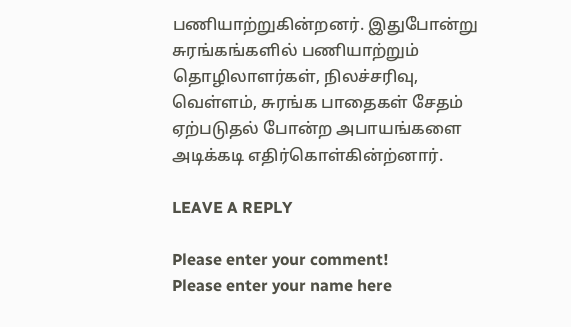பணியாற்றுகின்றனர். இதுபோன்று சுரங்கங்களில் பணியாற்றும் தொழிலாளர்கள், நிலச்சரிவு, வெள்ளம், சுரங்க பாதைகள் சேதம் ஏற்படுதல் போன்ற அபாயங்களை அடிக்கடி எதிர்கொள்கின்ற்னார்.

LEAVE A REPLY

Please enter your comment!
Please enter your name here